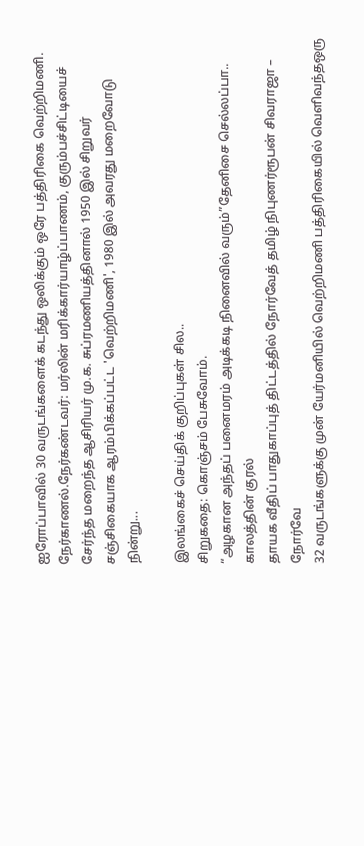ஐரோப்பாவில் 30 வருடங்களைக் கடந்து ஒலிக்கும் ஒரே பத்திரிகை வெற்றிமணி.
நேர்காணல்.நேர்கண்டவர்: மர்லின் மரிக்கார்யாழ்ப்பாணம், குரும்பச்சிட்டியைச் சேர்ந்த மறைந்த ஆசிரியர் மு.க. சுப்ரமணியத்தினால் 1950 இல் சிறுவர் சஞ்சிகையாக ஆரம்பிக்கப்பட்ட 'வெற்றிமணி', 1980 இல் அவரது மறைவோடு நின்று...

இலங்கைச் செய்திக் குறிப்புகள் சில..
சிறுகதை: கொஞ்சம் பேசுவோம்.
“அழகான அந்தப் பனைமரம் அடிக்கடி நினைவில் வரும்”தேனிசை செல்லப்பா.. காலத்தின் குரல்
தாயக வீதிப் பாதுகாப்புத் திட்டத்தில் நோர்வேத் தமிழ் நிபுணர்ரூபன் சிவராஜா – நோர்வே
32 வருடங்களுக்கு முன் யேர்மனியில் வெற்றிமணி பத்திரிகையில் வெளிவந்தஒரு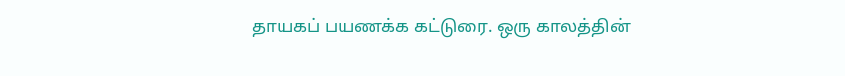தாயகப் பயணக்க கட்டுரை. ஒரு காலத்தின்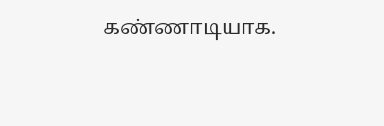கண்ணாடியாக.